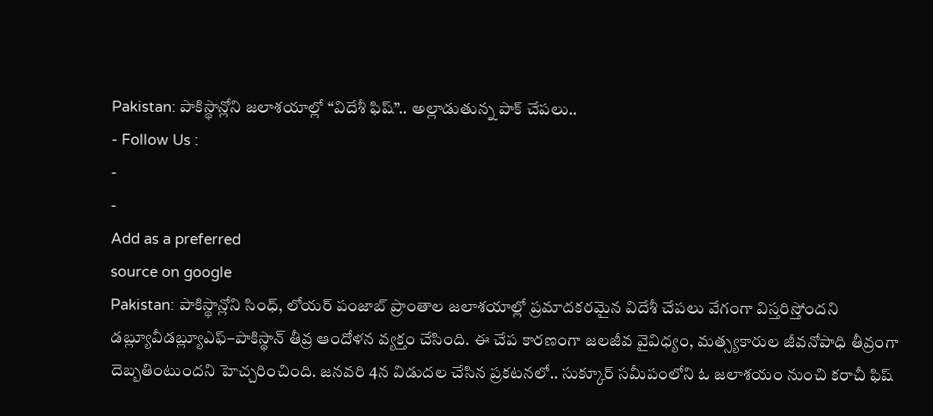Pakistan: పాకిస్థాన్లోని జలాశయాల్లో “విదేశీ ఫిష్”.. అల్లాడుతున్న పాక్ చేపలు..
- Follow Us :
-
-
Add as a preferred
source on google
Pakistan: పాకిస్థాన్లోని సింధ్, లోయర్ పంజాబ్ ప్రాంతాల జలాశయాల్లో ప్రమాదకరమైన విదేశీ చేపలు వేగంగా విస్తరిస్తోందని డబ్ల్యూవీడబ్ల్యూఎఫ్–పాకిస్థాన్ తీవ్ర ఆందోళన వ్యక్తం చేసింది. ఈ చేప కారణంగా జలజీవ వైవిధ్యం, మత్స్యకారుల జీవనోపాధి తీవ్రంగా దెబ్బతింటుందని హెచ్చరించింది. జనవరి 4న విడుదల చేసిన ప్రకటనలో.. సుక్కూర్ సమీపంలోని ఓ జలాశయం నుంచి కరాచీ ఫిష్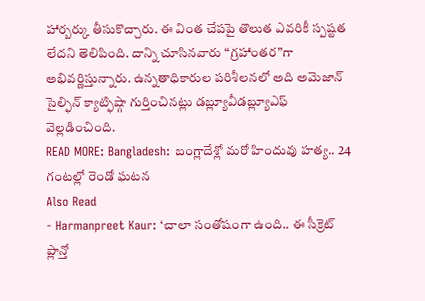హార్బర్కు తీసుకొచ్చారు. ఈ వింత చేపపై తొలుత ఎవరికీ స్పష్టత లేదని తెలిపింది. దాన్ని చూసినవారు “గ్రహాంతర”గా అభివర్ణిస్తున్నారు. ఉన్నతాధికారుల పరిశీలనలో అది అమెజాన్ సైల్ఫిన్ క్యాట్ఫిష్గా గుర్తించినట్లు డబ్ల్యూవీడబ్ల్యూఎఫ్ వెల్లడించింది.
READ MORE: Bangladesh: బంగ్లాదేశ్లో మరో హిందువు హత్య.. 24 గంటల్లో రెండో ఘటన
Also Read
- Harmanpreet Kaur: ‘చాలా సంతోషంగా ఉంది.. ఈ సీక్రెట్ ప్లాన్తో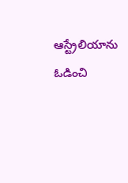ఆస్ట్రేలియాను ఓడించి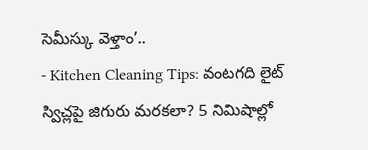సెమీస్కు వెళ్తాం’..
- Kitchen Cleaning Tips: వంటగది లైట్ స్విచ్లపై జిగురు మరకలా? 5 నిమిషాల్లో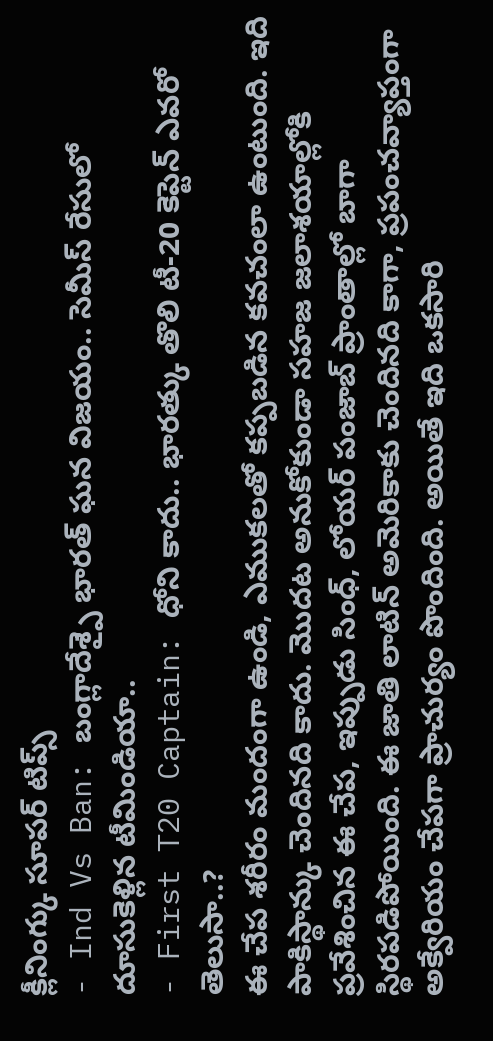క్లీనింగ్కు సూపర్ టిప్స్
- Ind Vs Ban: బంగ్లాదేశ్పై భారత్ ఘన విజయం.. సెమీస్ రేసులో దూసుకెళ్లిన టీమిండియా..
- First T20 Captain: ధోని కాదు.. భారత్కు తొలి టీ-20 కెప్టెన్ ఎవరో తెలుసా..?
ఈ చేప శరీరం మందంగా ఉండి, ఎముకలతో కప్పబడిన కవచంలా ఉంటుంది. ఇది పాకిస్థాన్కు చెందినది కాదు. మొదట అనుకోకుండా సహజ జలాశయాల్లోకి ప్రవేశించిన ఈ చేప, ఇప్పుడు సింధ్, లోయర్ పంజాబ్ ప్రాంతాల్లో బాగా స్థిరపడిపోయింది. ఈ జాతి లాటిన్ అమెరికాకు చెందినది కాగా, ప్రపంచవ్యాప్తంగా అక్వేరియం చేపగా ప్రాచుర్యం పొందింది. అయితే ఇది ఒకసారి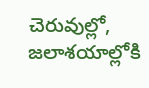చెరువుల్లో, జలాశయాల్లోకి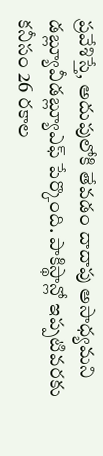ప్రవేశిస్తే, అదుపులోకి తేవడం దాదాపు అసాధ్యమని డబ్ల్యూవీడబ్ల్యూఎఫ్ పేర్కొంది. పాకిస్థాన్లో ఇప్పటివరకు కనీసం 26 రకాల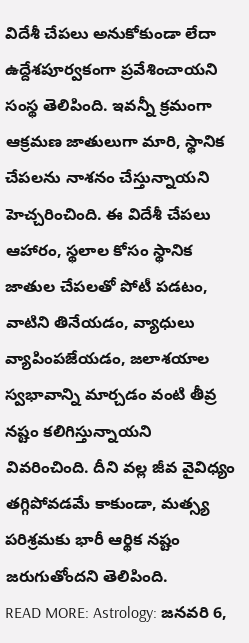విదేశీ చేపలు అనుకోకుండా లేదా ఉద్దేశపూర్వకంగా ప్రవేశించాయని సంస్థ తెలిపింది. ఇవన్నీ క్రమంగా ఆక్రమణ జాతులుగా మారి, స్థానిక చేపలను నాశనం చేస్తున్నాయని హెచ్చరించింది. ఈ విదేశీ చేపలు ఆహారం, స్థలాల కోసం స్థానిక జాతుల చేపలతో పోటీ పడటం, వాటిని తినేయడం, వ్యాధులు వ్యాపింపజేయడం, జలాశయాల స్వభావాన్ని మార్చడం వంటి తీవ్ర నష్టం కలిగిస్తున్నాయని వివరించింది. దీని వల్ల జీవ వైవిధ్యం తగ్గిపోవడమే కాకుండా, మత్స్య పరిశ్రమకు భారీ ఆర్థిక నష్టం జరుగుతోందని తెలిపింది.
READ MORE: Astrology: జనవరి 6,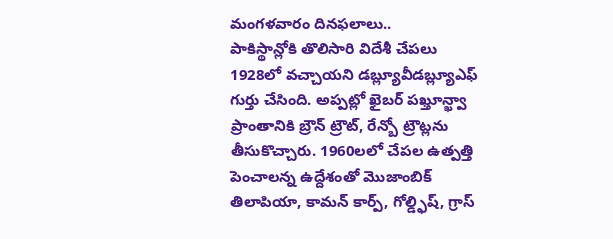మంగళవారం దినఫలాలు..
పాకిస్థాన్లోకి తొలిసారి విదేశీ చేపలు 1928లో వచ్చాయని డబ్ల్యూవీడబ్ల్యూఎఫ్ గుర్తు చేసింది. అప్పట్లో ఖైబర్ పఖ్తూన్ఖ్వా ప్రాంతానికి బ్రౌన్ ట్రౌట్, రేన్బో ట్రౌట్లను తీసుకొచ్చారు. 1960లలో చేపల ఉత్పత్తి పెంచాలన్న ఉద్దేశంతో మొజాంబిక్ తిలాపియా, కామన్ కార్ప్, గోల్డ్ఫిష్, గ్రాస్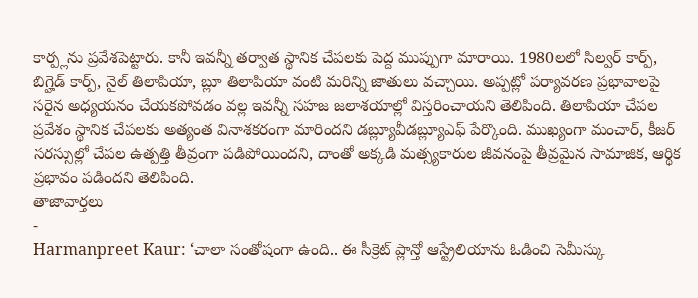కార్ప్లను ప్రవేశపెట్టారు. కానీ ఇవన్నీ తర్వాత స్థానిక చేపలకు పెద్ద ముప్పుగా మారాయి. 1980లలో సిల్వర్ కార్ప్, బిగ్హెడ్ కార్ప్, నైల్ తిలాపియా, బ్లూ తిలాపియా వంటి మరిన్ని జాతులు వచ్చాయి. అప్పట్లో పర్యావరణ ప్రభావాలపై సరైన అధ్యయనం చేయకపోవడం వల్ల ఇవన్నీ సహజ జలాశయాల్లో విస్తరించాయని తెలిపింది. తిలాపియా చేపల ప్రవేశం స్థానిక చేపలకు అత్యంత వినాశకరంగా మారిందని డబ్ల్యూవీడబ్ల్యూఎఫ్ పేర్కొంది. ముఖ్యంగా మంచార్, కీజర్ సరస్సుల్లో చేపల ఉత్పత్తి తీవ్రంగా పడిపోయిందని, దాంతో అక్కడి మత్స్యకారుల జీవనంపై తీవ్రమైన సామాజిక, ఆర్థిక ప్రభావం పడిందని తెలిపింది.
తాజావార్తలు
-
Harmanpreet Kaur: ‘చాలా సంతోషంగా ఉంది.. ఈ సీక్రెట్ ప్లాన్తో ఆస్ట్రేలియాను ఓడించి సెమీస్కు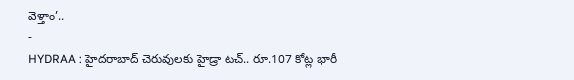వెళ్తాం’..
-
HYDRAA : హైదరాబాద్ చెరువులకు హైడ్రా టచ్.. రూ.107 కోట్ల భారీ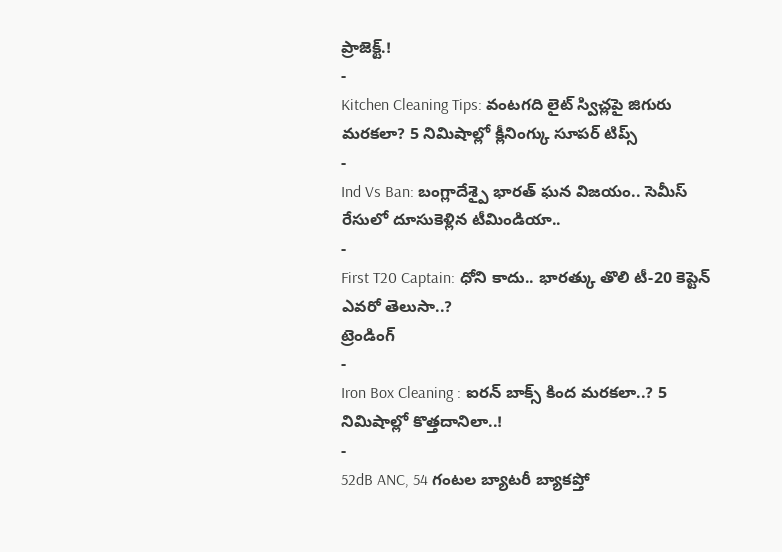ప్రాజెక్ట్.!
-
Kitchen Cleaning Tips: వంటగది లైట్ స్విచ్లపై జిగురు మరకలా? 5 నిమిషాల్లో క్లీనింగ్కు సూపర్ టిప్స్
-
Ind Vs Ban: బంగ్లాదేశ్పై భారత్ ఘన విజయం.. సెమీస్ రేసులో దూసుకెళ్లిన టీమిండియా..
-
First T20 Captain: ధోని కాదు.. భారత్కు తొలి టీ-20 కెప్టెన్ ఎవరో తెలుసా..?
ట్రెండింగ్
-
Iron Box Cleaning : ఐరన్ బాక్స్ కింద మరకలా..? 5 నిమిషాల్లో కొత్తదానిలా..!
-
52dB ANC, 54 గంటల బ్యాటరీ బ్యాకప్తో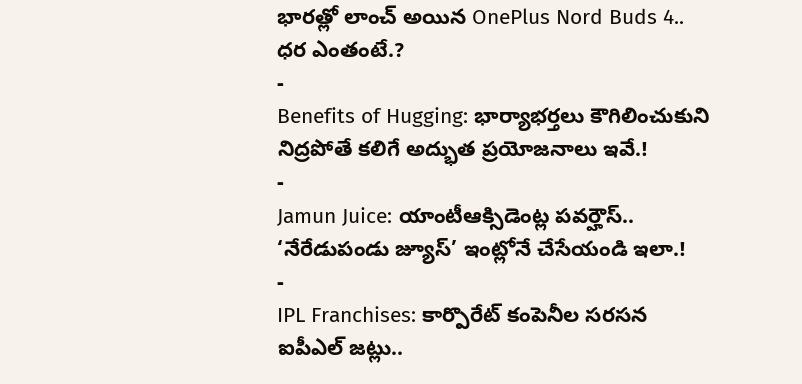భారత్లో లాంచ్ అయిన OnePlus Nord Buds 4.. ధర ఎంతంటే.?
-
Benefits of Hugging: భార్యాభర్తలు కౌగిలించుకుని నిద్రపోతే కలిగే అద్భుత ప్రయోజనాలు ఇవే.!
-
Jamun Juice: యాంటీఆక్సిడెంట్ల పవర్హౌస్.. ‘నేరేడుపండు జ్యూస్’ ఇంట్లోనే చేసేయండి ఇలా.!
-
IPL Franchises: కార్పొరేట్ కంపెనీల సరసన ఐపీఎల్ జట్లు..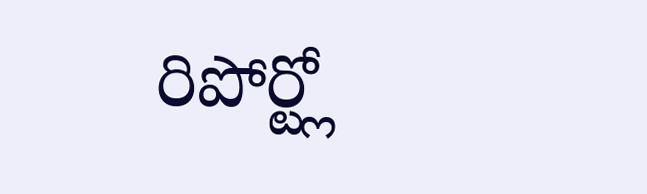రిపోర్ట్లో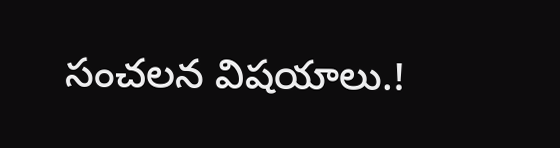సంచలన విషయాలు.!